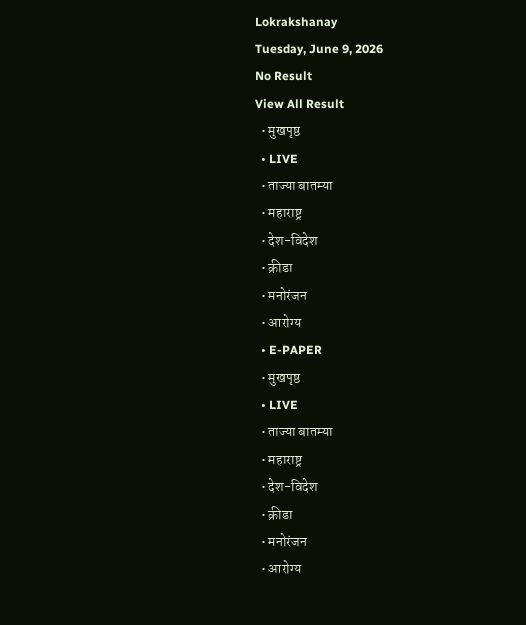Lokrakshanay
Tuesday, June 9, 2026
No Result
View All Result
  • मुखपृष्ठ
  • LIVE
  • ताज्या बातम्या
  • महाराष्ट्र
  • देश-विदेश
  • क्रीडा
  • मनोरंजन
  • आरोग्य
  • E-PAPER
  • मुखपृष्ठ
  • LIVE
  • ताज्या बातम्या
  • महाराष्ट्र
  • देश-विदेश
  • क्रीडा
  • मनोरंजन
  • आरोग्य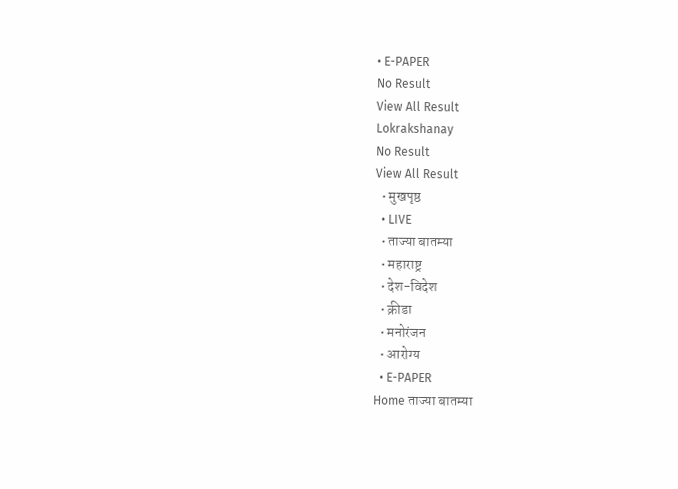• E-PAPER
No Result
View All Result
Lokrakshanay
No Result
View All Result
  • मुखपृष्ठ
  • LIVE
  • ताज्या बातम्या
  • महाराष्ट्र
  • देश-विदेश
  • क्रीडा
  • मनोरंजन
  • आरोग्य
  • E-PAPER
Home ताज्या बातम्या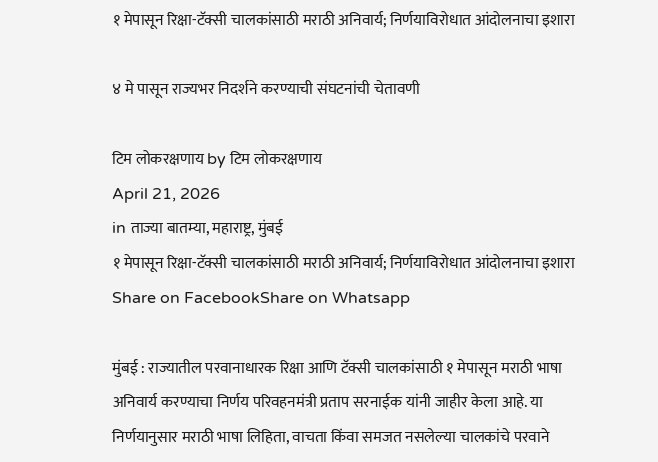१ मेपासून रिक्षा-टॅक्सी चालकांसाठी मराठी अनिवार्य; निर्णयाविरोधात आंदोलनाचा इशारा

४ मे पासून राज्यभर निदर्शने करण्याची संघटनांची चेतावणी

टिम लोकरक्षणाय by टिम लोकरक्षणाय
April 21, 2026
in ताज्या बातम्या, महाराष्ट्र, मुंबई
१ मेपासून रिक्षा-टॅक्सी चालकांसाठी मराठी अनिवार्य; निर्णयाविरोधात आंदोलनाचा इशारा
Share on FacebookShare on Whatsapp

मुंबई : राज्यातील परवानाधारक रिक्षा आणि टॅक्सी चालकांसाठी १ मेपासून मराठी भाषा अनिवार्य करण्याचा निर्णय परिवहनमंत्री प्रताप सरनाईक यांनी जाहीर केला आहे. या निर्णयानुसार मराठी भाषा लिहिता, वाचता किंवा समजत नसलेल्या चालकांचे परवाने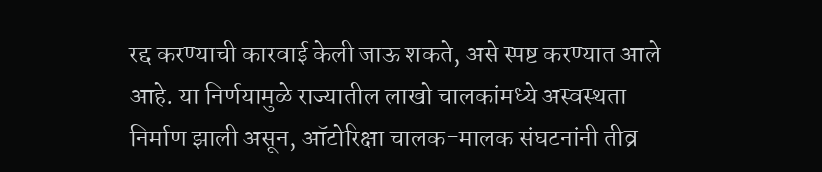रद्द करण्याची कारवाई केली जाऊ शकते, असे स्पष्ट करण्यात आले आहे. या निर्णयामुळे राज्यातील लाखो चालकांमध्ये अस्वस्थता निर्माण झाली असून, ऑटोरिक्षा चालक-मालक संघटनांनी तीव्र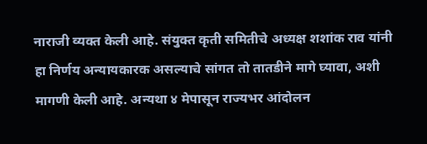नाराजी व्यक्त केली आहे. संयुक्त कृती समितीचे अध्यक्ष शशांक राव यांनी हा निर्णय अन्यायकारक असल्याचे सांगत तो तातडीने मागे घ्यावा, अशी मागणी केली आहे. अन्यथा ४ मेपासून राज्यभर आंदोलन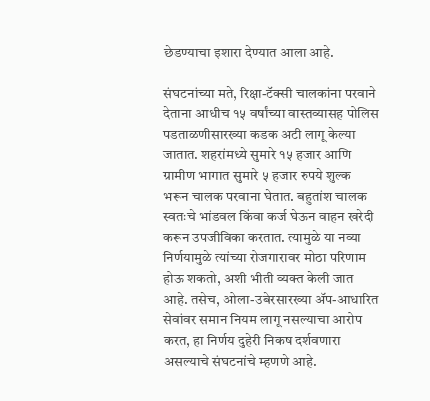छेडण्याचा इशारा देण्यात आला आहे.

संघटनांच्या मते, रिक्षा-टॅक्सी चालकांना परवाने देताना आधीच १५ वर्षांच्या वास्तव्यासह पोलिस पडताळणीसारख्या कडक अटी लागू केल्या जातात. शहरांमध्ये सुमारे १५ हजार आणि ग्रामीण भागात सुमारे ५ हजार रुपये शुल्क भरून चालक परवाना घेतात. बहुतांश चालक स्वतःचे भांडवल किंवा कर्ज घेऊन वाहन खरेदी करून उपजीविका करतात. त्यामुळे या नव्या निर्णयामुळे त्यांच्या रोजगारावर मोठा परिणाम होऊ शकतो, अशी भीती व्यक्त केली जात आहे. तसेच, ओला-उबेरसारख्या ॲप-आधारित सेवांवर समान नियम लागू नसल्याचा आरोप करत, हा निर्णय दुहेरी निकष दर्शवणारा असल्याचे संघटनांचे म्हणणे आहे.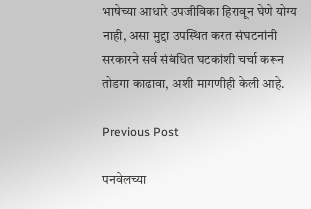भाषेच्या आधारे उपजीविका हिरावून घेणे योग्य नाही, असा मुद्दा उपस्थित करत संघटनांनी सरकारने सर्व संबंधित घटकांशी चर्चा करून तोडगा काढावा, अशी मागणीही केली आहे.

Previous Post

पनवेलच्या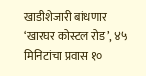खाडीशेजारी बांधणार ‘खारघर कोस्टल रोड’, ४५ मिनिटांचा प्रवास १०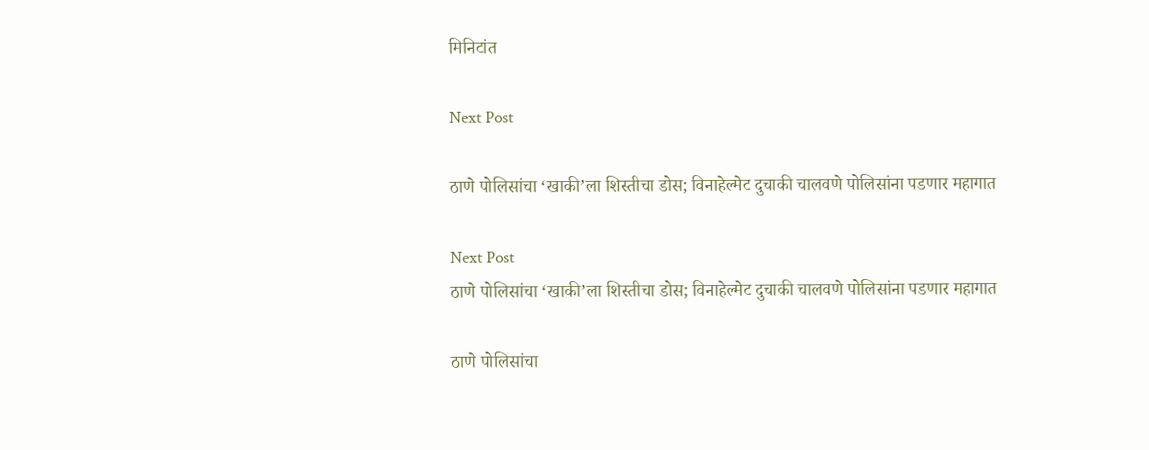मिनिटांत

Next Post

ठाणे पोलिसांचा ‘खाकी’ला शिस्तीचा डोस; विनाहेल्मेट दुचाकी चालवणे पोलिसांना पडणार महागात

Next Post
ठाणे पोलिसांचा ‘खाकी’ला शिस्तीचा डोस; विनाहेल्मेट दुचाकी चालवणे पोलिसांना पडणार महागात

ठाणे पोलिसांचा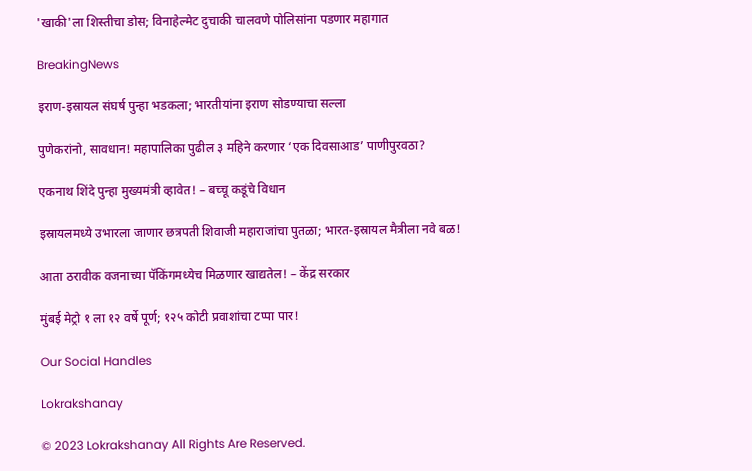'खाकी'ला शिस्तीचा डोस; विनाहेल्मेट दुचाकी चालवणे पोलिसांना पडणार महागात

BreakingNews

इराण-इस्रायल संघर्ष पुन्हा भडकला; भारतीयांना इराण सोडण्याचा सल्ला

पुणेकरांनो, सावधान! महापालिका पुढील ३ महिने करणार ‘एक दिवसाआड’ पाणीपुरवठा?

एकनाथ शिंदे पुन्हा मुख्यमंत्री व्हावेत! – बच्चू कडूंचे विधान

इस्रायलमध्ये उभारला जाणार छत्रपती शिवाजी महाराजांचा पुतळा; भारत-इस्रायल मैत्रीला नवे बळ!

आता ठरावीक वजनाच्या पॅकिंगमध्येच मिळणार खाद्यतेल! – केंद्र सरकार

मुंबई मेट्रो १ ला १२ वर्षे पूर्ण; १२५ कोटी प्रवाशांचा टप्पा पार!

Our Social Handles

Lokrakshanay

© 2023 Lokrakshanay All Rights Are Reserved.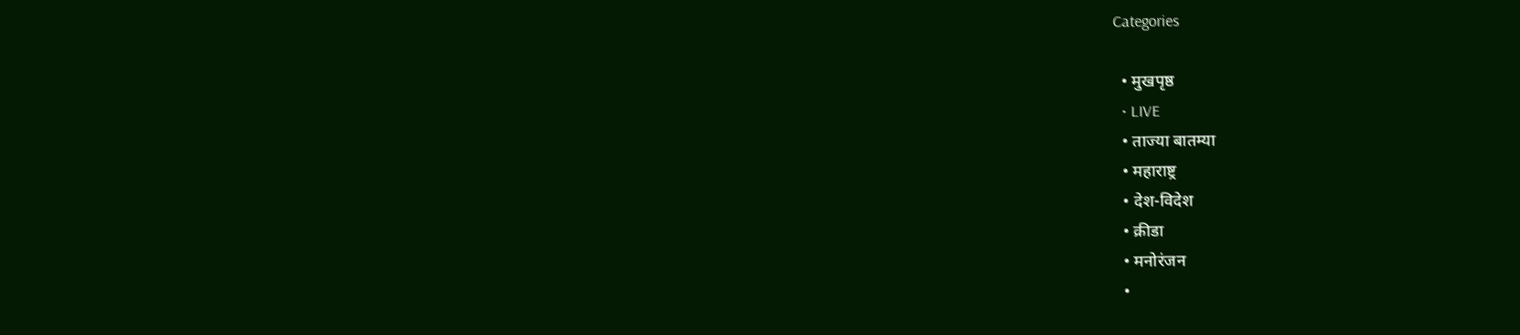Categories

  • मुखपृष्ठ
  • LIVE
  • ताज्या बातम्या
  • महाराष्ट्र
  • देश-विदेश
  • क्रीडा
  • मनोरंजन
  •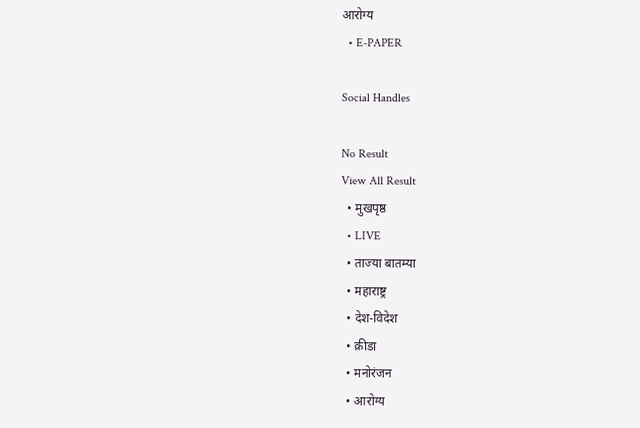आरोग्य
  • E-PAPER

Social Handles

No Result
View All Result
  • मुखपृष्ठ
  • LIVE
  • ताज्या बातम्या
  • महाराष्ट्र
  • देश-विदेश
  • क्रीडा
  • मनोरंजन
  • आरोग्य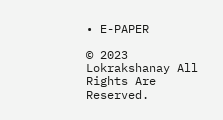• E-PAPER

© 2023 Lokrakshanay All Rights Are Reserved.